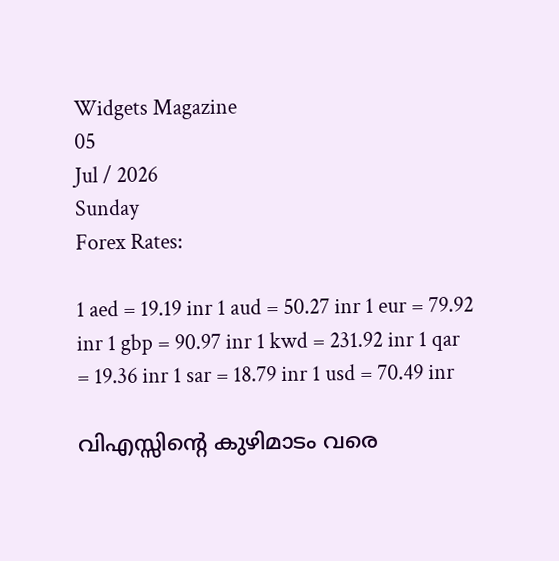Widgets Magazine
05
Jul / 2026
Sunday
Forex Rates:

1 aed = 19.19 inr 1 aud = 50.27 inr 1 eur = 79.92 inr 1 gbp = 90.97 inr 1 kwd = 231.92 inr 1 qar = 19.36 inr 1 sar = 18.79 inr 1 usd = 70.49 inr

വിഎസ്സിന്റെ കുഴിമാടം വരെ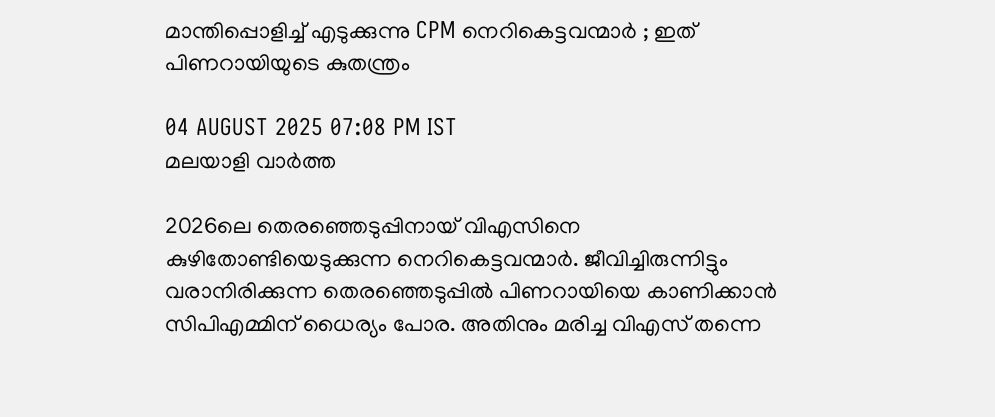മാന്തിപ്പൊളിച്ച് എടുക്കുന്നു CPM നെറികെട്ടവന്മാര്‍ ; ഇത് പിണറായിയുടെ കുതന്ത്രം

04 AUGUST 2025 07:08 PM IST
മലയാളി വാര്‍ത്ത

2026ലെ തെരഞ്ഞെടുപ്പിനായ് വിഎസിനെ കുഴിതോണ്ടിയെടുക്കുന്ന നെറികെട്ടവന്മാര്‍. ജീവിച്ചിരുന്നിട്ടും വരാനിരിക്കുന്ന തെരഞ്ഞെടുപ്പില്‍ പിണറായിയെ കാണിക്കാന്‍ സിപിഎമ്മിന് ധൈര്യം പോര. അതിനും മരിച്ച വിഎസ് തന്നെ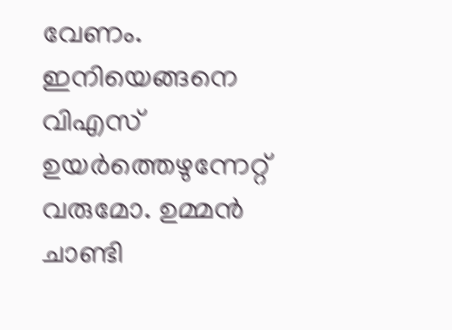വേണം. ഇനിയെങ്ങനെ വിഎസ് ഉയര്‍ത്തെഴുന്നേറ്റ് വരുമോ. ഉമ്മന്‍ ചാണ്ടി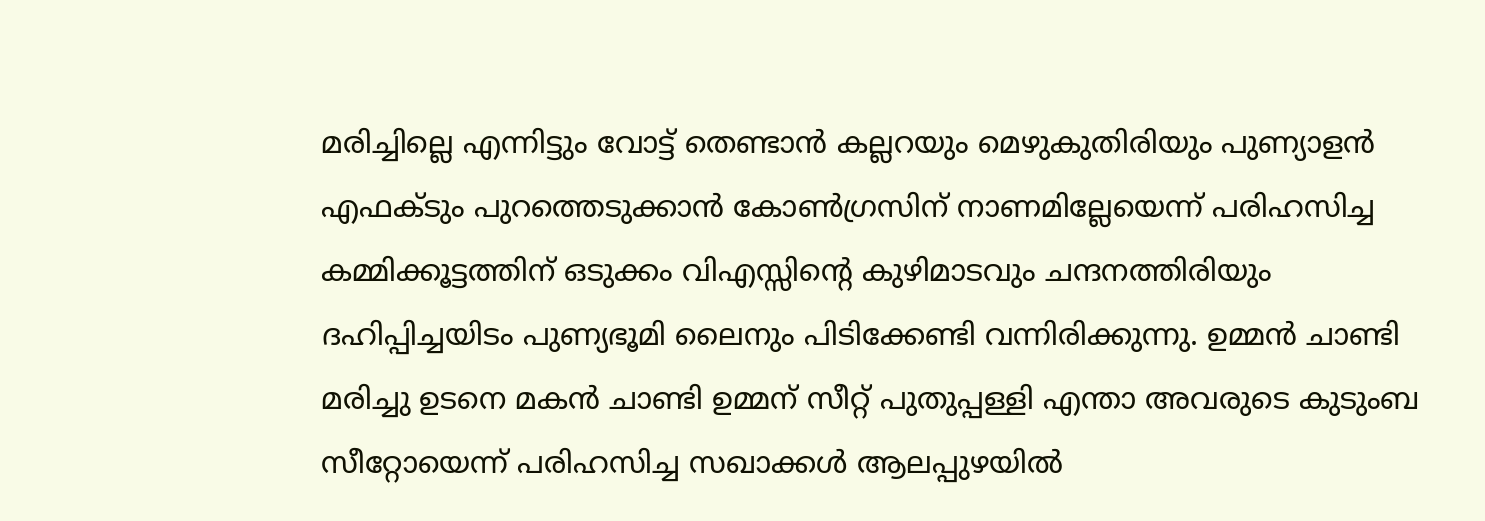മരിച്ചില്ലെ എന്നിട്ടും വോട്ട് തെണ്ടാന്‍ കല്ലറയും മെഴുകുതിരിയും പുണ്യാളന്‍ എഫക്ടും പുറത്തെടുക്കാന്‍ കോണ്‍ഗ്രസിന് നാണമില്ലേയെന്ന് പരിഹസിച്ച കമ്മിക്കൂട്ടത്തിന് ഒടുക്കം വിഎസ്സിന്റെ കുഴിമാടവും ചന്ദനത്തിരിയും ദഹിപ്പിച്ചയിടം പുണ്യഭൂമി ലൈനും പിടിക്കേണ്ടി വന്നിരിക്കുന്നു. ഉമ്മന്‍ ചാണ്ടി മരിച്ചു ഉടനെ മകന്‍ ചാണ്ടി ഉമ്മന് സീറ്റ് പുതുപ്പള്ളി എന്താ അവരുടെ കുടുംബ സീറ്റോയെന്ന് പരിഹസിച്ച സഖാക്കള്‍ ആലപ്പുഴയില്‍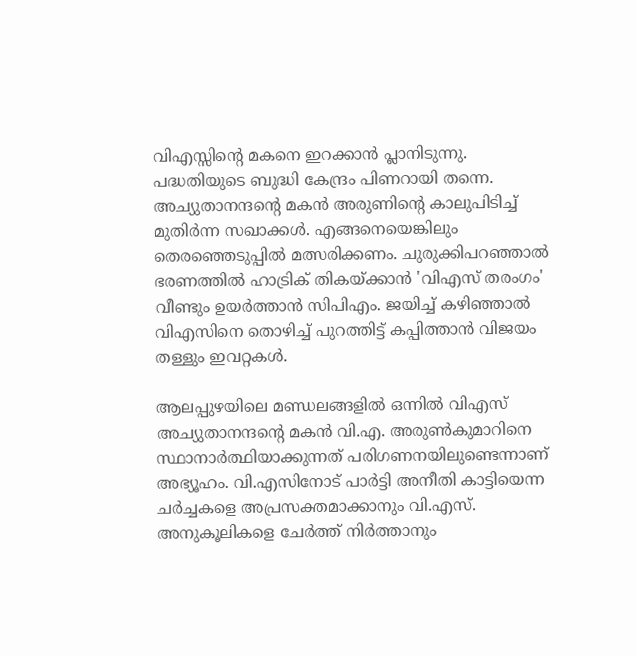വിഎസ്സിന്റെ മകനെ ഇറക്കാന്‍ പ്ലാനിടുന്നു. പദ്ധതിയുടെ ബുദ്ധി കേന്ദ്രം പിണറായി തന്നെ. അച്യുതാനന്ദന്റെ മകന്‍ അരുണിന്റെ കാലുപിടിച്ച് മുതിര്‍ന്ന സഖാക്കള്‍. എങ്ങനെയെങ്കിലും തെരഞ്ഞെടുപ്പില്‍ മത്സരിക്കണം. ചുരുക്കിപറഞ്ഞാല്‍ ഭരണത്തില്‍ ഹാട്രിക് തികയ്ക്കാന്‍ 'വിഎസ് തരംഗം' വീണ്ടും ഉയര്‍ത്താന്‍ സിപിഎം. ജയിച്ച് കഴിഞ്ഞാല്‍ വിഎസിനെ തൊഴിച്ച് പുറത്തിട്ട് കപ്പിത്താന്‍ വിജയം തള്ളും ഇവറ്റകള്‍.

ആലപ്പുഴയിലെ മണ്ഡലങ്ങളില്‍ ഒന്നില്‍ വിഎസ് അച്യുതാനന്ദന്റെ മകന്‍ വി.എ. അരുണ്‍കുമാറിനെ സ്ഥാനാര്‍ത്ഥിയാക്കുന്നത് പരിഗണനയിലുണ്ടെന്നാണ് അഭ്യൂഹം. വി.എസിനോട് പാര്‍ട്ടി അനീതി കാട്ടിയെന്ന ചര്‍ച്ചകളെ അപ്രസക്തമാക്കാനും വി.എസ്. അനുകൂലികളെ ചേര്‍ത്ത് നിര്‍ത്താനും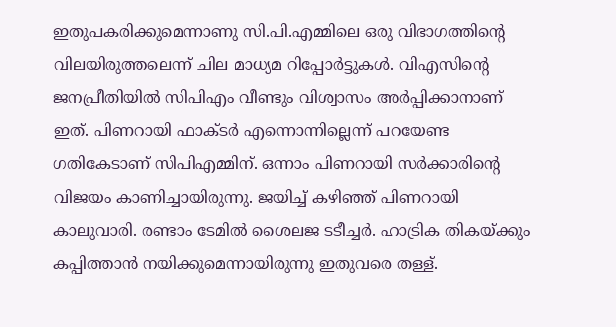ഇതുപകരിക്കുമെന്നാണു സി.പി.എമ്മിലെ ഒരു വിഭാഗത്തിന്റെ വിലയിരുത്തലെന്ന് ചില മാധ്യമ റിപ്പോര്‍ട്ടുകള്‍. വിഎസിന്റെ ജനപ്രീതിയില്‍ സിപിഎം വീണ്ടും വിശ്വാസം അര്‍പ്പിക്കാനാണ് ഇത്. പിണറായി ഫാക്ടര്‍ എന്നൊന്നില്ലെന്ന് പറയേണ്ട ഗതികേടാണ് സിപിഎമ്മിന്. ഒന്നാം പിണറായി സര്‍ക്കാരിന്റെ വിജയം കാണിച്ചായിരുന്നു. ജയിച്ച് കഴിഞ്ഞ് പിണറായി കാലുവാരി. രണ്ടാം ടേമില്‍ ശൈലജ ടടീച്ചര്‍. ഹാട്രിക തികയ്ക്കും കപ്പിത്താന്‍ നയിക്കുമെന്നായിരുന്നു ഇതുവരെ തള്ള്.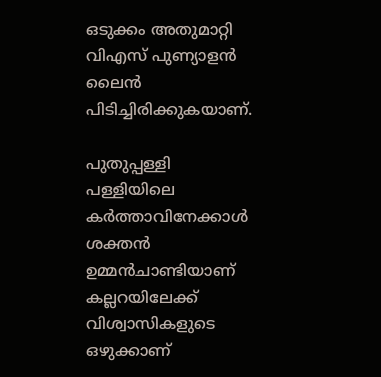ഒടുക്കം അതുമാറ്റി വിഎസ് പുണ്യാളന്‍ ലൈന്‍ പിടിച്ചിരിക്കുകയാണ്.

പുതുപ്പള്ളി പള്ളിയിലെ കര്‍ത്താവിനേക്കാള്‍ ശക്തന്‍ ഉമ്മന്‍ചാണ്ടിയാണ് കല്ലറയിലേക്ക് വിശ്വാസികളുടെ ഒഴുക്കാണ്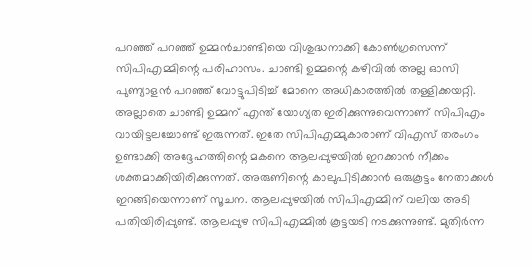പറഞ്ഞ് പറഞ്ഞ് ഉമ്മന്‍ചാണ്ടിയെ വിശുദ്ധനാക്കി കോണ്‍ഗ്രസെന്ന് സിപിഎമ്മിന്റെ പരിഹാസം. ചാണ്ടി ഉമ്മന്റെ കഴിവില്‍ അല്ല ഓസി പുണ്യാളന്‍ പറഞ്ഞ് വോട്ടുപിടിച്ച് മോനെ അധികാരത്തില്‍ തള്ളിക്കയറ്റി. അല്ലാതെ ചാണ്ടി ഉമ്മന് എന്ത് യോഗ്യത ഇരിക്കുന്നുവെന്നാണ് സിപിഎം വായിട്ടലച്ചോണ്ട് ഇരുന്നത്. ഇതേ സിപിഎമ്മുകാരാണ് വിഎസ് തരംഗം ഉണ്ടാക്കി അദ്ദേഹത്തിന്റെ മകനെ ആലപ്പുഴയില്‍ ഇറക്കാന്‍ നീക്കം ശക്തമാക്കിയിരിക്കുന്നത്. അരുണിന്റെ കാലുപിടിക്കാന്‍ ഒരുകൂട്ടം നേതാക്കള്‍ ഇറങ്ങിയെന്നാണ് സൂചന. ആലപ്പുഴയില്‍ സിപിഎമ്മിന് വലിയ അടി പതിയിരിപ്പുണ്ട്. ആലപ്പുഴ സിപിഎമ്മില്‍ കൂട്ടയടി നടക്കുന്നുണ്ട്. മുതിര്‍ന്ന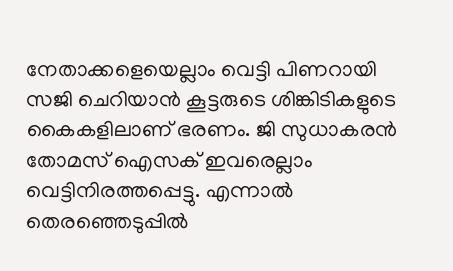നേതാക്കളെയെല്ലാം വെട്ടി പിണറായി സജി ചെറിയാന്‍ കൂട്ടരുടെ ശിങ്കിടികളുടെ കൈകളിലാണ് ഭരണം. ജി സുധാകരന്‍ തോമസ് ഐസക് ഇവരെല്ലാം വെട്ടിനിരത്തപ്പെട്ടു. എന്നാല്‍ തെരഞ്ഞെടുപ്പില്‍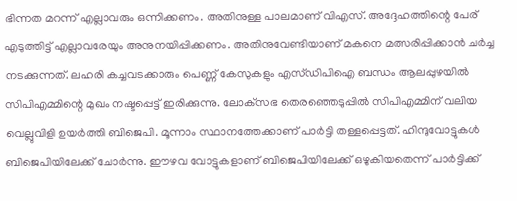ഭിന്നത മറന്ന് എല്ലാവരും ഒന്നിക്കണം. അതിനുള്ള പാലമാണ് വിഎസ്. അദ്ദേഹത്തിന്റെ പേര് എടുത്തിട്ട് എല്ലാവരേയും അനുനയിപ്പിക്കണം. അതിനുവേണ്ടിയാണ് മകനെ മത്സരിപ്പിക്കാന്‍ ചര്‍ച്ച നടക്കുന്നത്. ലഹരി കച്ചവടക്കാരും പെണ്ണ് കേസുകളും എസ്ഡിപിഐ ബന്ധം ആലപ്പുഴയില്‍ സിപിഎമ്മിന്റെ മുഖം നഷ്ടപ്പെട്ട് ഇരിക്കുന്നു. ലോക്‌സഭ തെരഞ്ഞെടുപ്പില്‍ സിപിഎമ്മിന് വലിയ വെല്ലുവിളി ഉയര്‍ത്തി ബിജെപി. മൂന്നാം സ്ഥാനത്തേക്കാണ് പാര്‍ട്ടി തള്ളപ്പെട്ടത്. ഹിന്ദുവോട്ടുകള്‍ ബിജെപിയിലേക്ക് ചോര്‍ന്നു. ഈഴവ വോട്ടുകളാണ് ബിജെപിയിലേക്ക് ഒഴുകിയതെന്ന് പാര്‍ട്ടിക്ക്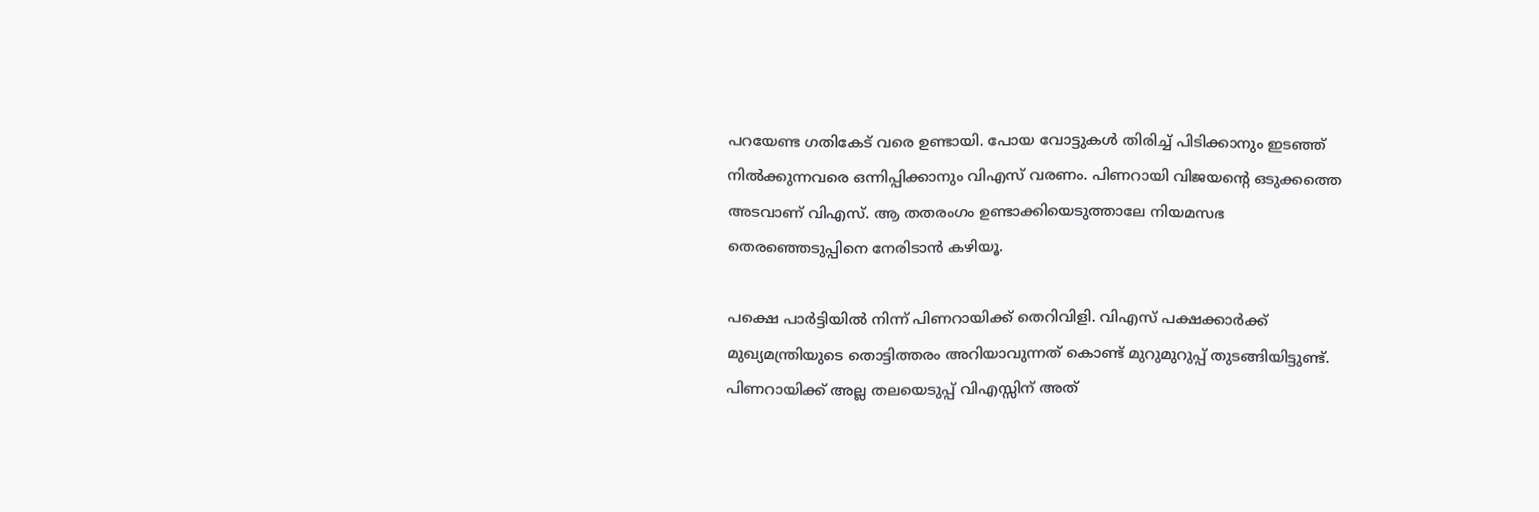പറയേണ്ട ഗതികേട് വരെ ഉണ്ടായി. പോയ വോട്ടുകള്‍ തിരിച്ച് പിടിക്കാനും ഇടഞ്ഞ് നില്‍ക്കുന്നവരെ ഒന്നിപ്പിക്കാനും വിഎസ് വരണം. പിണറായി വിജയന്റെ ഒടുക്കത്തെ അടവാണ് വിഎസ്. ആ തതരംഗം ഉണ്ടാക്കിയെടുത്താലേ നിയമസഭ തെരഞ്ഞെടുപ്പിനെ നേരിടാന്‍ കഴിയൂ.

പക്ഷെ പാര്‍ട്ടിയില്‍ നിന്ന് പിണറായിക്ക് തെറിവിളി. വിഎസ് പക്ഷക്കാര്‍ക്ക് മുഖ്യമന്ത്രിയുടെ തൊട്ടിത്തരം അറിയാവുന്നത് കൊണ്ട് മുറുമുറുപ്പ് തുടങ്ങിയിട്ടുണ്ട്. പിണറായിക്ക് അല്ല തലയെടുപ്പ് വിഎസ്സിന് അത്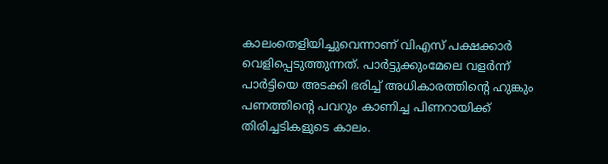കാലംതെളിയിച്ചുവെന്നാണ് വിഎസ് പക്ഷക്കാര്‍ വെളിപ്പെടുത്തുന്നത്. പാര്‍ട്ടുക്കുംമേലെ വളര്‍ന്ന് പാര്‍ട്ടിയെ അടക്കി ഭരിച്ച് അധികാരത്തിന്റെ ഹുങ്കും പണത്തിന്റെ പവറും കാണിച്ച പിണറായിക്ക് തിരിച്ചടികളുടെ കാലം.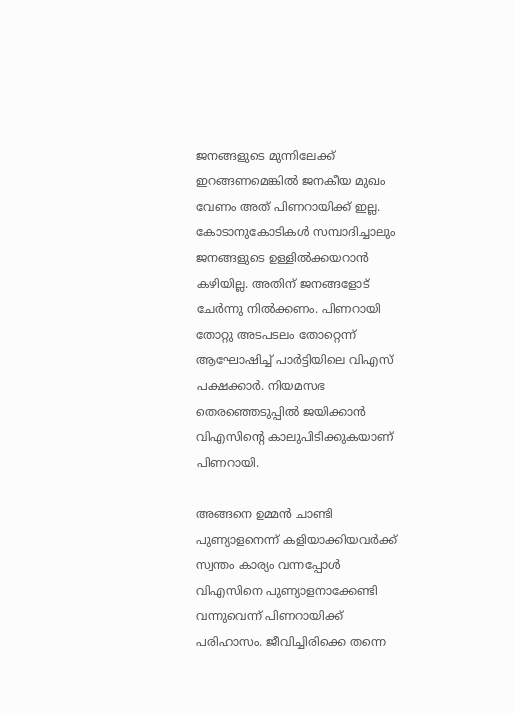ജനങ്ങളുടെ മുന്നിലേക്ക് ഇറങ്ങണമെങ്കില്‍ ജനകീയ മുഖം വേണം അത് പിണറായിക്ക് ഇല്ല. കോടാനുകോടികള്‍ സമ്പാദിച്ചാലും ജനങ്ങളുടെ ഉള്ളില്‍ക്കയറാന്‍ കഴിയില്ല. അതിന് ജനങ്ങളോട് ചേര്‍ന്നു നില്‍ക്കണം. പിണറായി തോറ്റു അടപടലം തോറ്റെന്ന് ആഘോഷിച്ച് പാര്‍ട്ടിയിലെ വിഎസ് പക്ഷക്കാര്‍. നിയമസഭ തെരഞ്ഞെടുപ്പില്‍ ജയിക്കാന്‍ വിഎസിന്റെ കാലുപിടിക്കുകയാണ് പിണറായി.

അങ്ങനെ ഉമ്മന്‍ ചാണ്ടി പുണ്യാളനെന്ന് കളിയാക്കിയവര്‍ക്ക് സ്വന്തം കാര്യം വന്നപ്പോള്‍ വിഎസിനെ പുണ്യാളനാക്കേണ്ടി വന്നുവെന്ന് പിണറായിക്ക് പരിഹാസം. ജീവിച്ചിരിക്കെ തന്നെ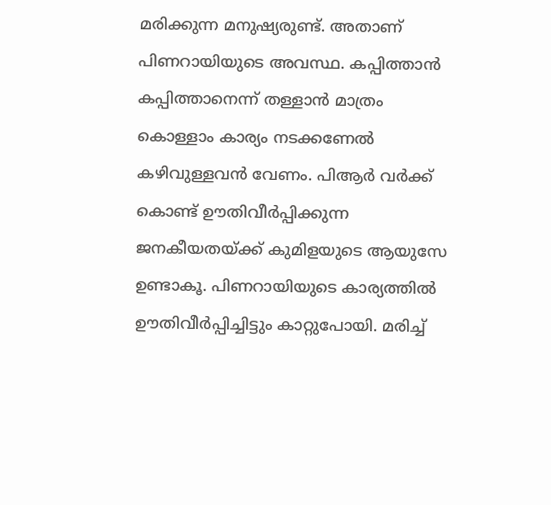മരിക്കുന്ന മനുഷ്യരുണ്ട്. അതാണ് പിണറായിയുടെ അവസ്ഥ. കപ്പിത്താന്‍ കപ്പിത്താനെന്ന് തള്ളാന്‍ മാത്രം കൊള്ളാം കാര്യം നടക്കണേല്‍ കഴിവുള്ളവന്‍ വേണം. പിആര്‍ വര്‍ക്ക് കൊണ്ട് ഊതിവീര്‍പ്പിക്കുന്ന ജനകീയതയ്ക്ക് കുമിളയുടെ ആയുസേ ഉണ്ടാകൂ. പിണറായിയുടെ കാര്യത്തില്‍ ഊതിവീര്‍പ്പിച്ചിട്ടും കാറ്റുപോയി. മരിച്ച്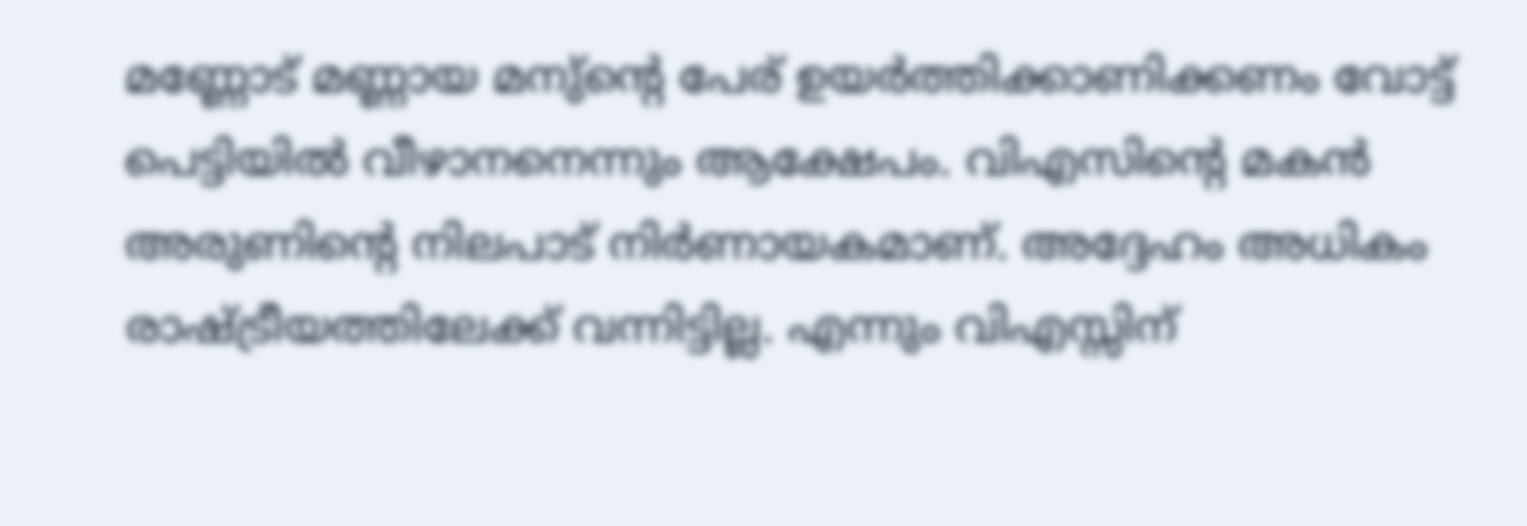മണ്ണോട് മണ്ണായ മനു്‌ന്റെ പേര് ഉയര്‍ത്തിക്കാണിക്കണം വോട്ട് പെട്ടിയില്‍ വീഴാനനെന്നും ആക്ഷേപം. വിഎസിന്റെ മകന്‍ അരുണിന്റെ നിലപാട് നിര്‍ണായകമാണ്. അദ്ദേഹം അധികം രാഷ്ട്രീയത്തിലേക്ക് വന്നിട്ടില്ല. എന്നും വിഎസ്സിന്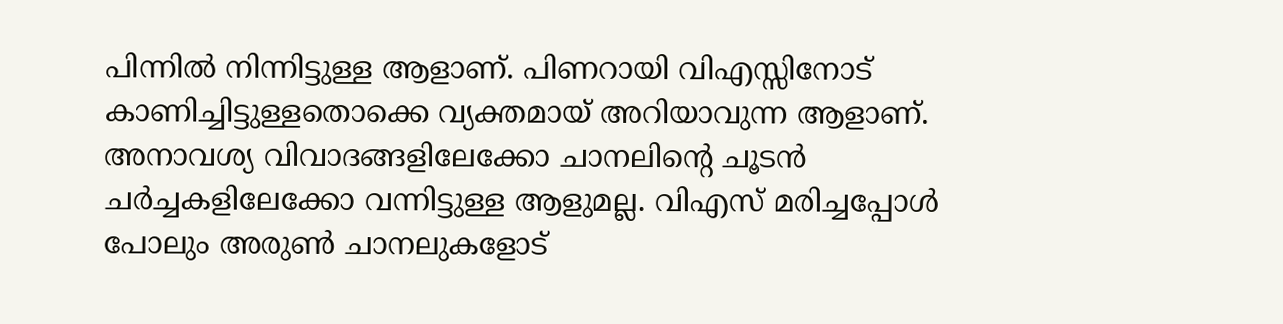പിന്നില്‍ നിന്നിട്ടുള്ള ആളാണ്. പിണറായി വിഎസ്സിനോട് കാണിച്ചിട്ടുള്ളതൊക്കെ വ്യക്തമായ് അറിയാവുന്ന ആളാണ്. അനാവശ്യ വിവാദങ്ങളിലേക്കോ ചാനലിന്റെ ചൂടന്‍ ചര്‍ച്ചകളിലേക്കോ വന്നിട്ടുള്ള ആളുമല്ല. വിഎസ് മരിച്ചപ്പോള്‍ പോലും അരുണ്‍ ചാനലുകളോട്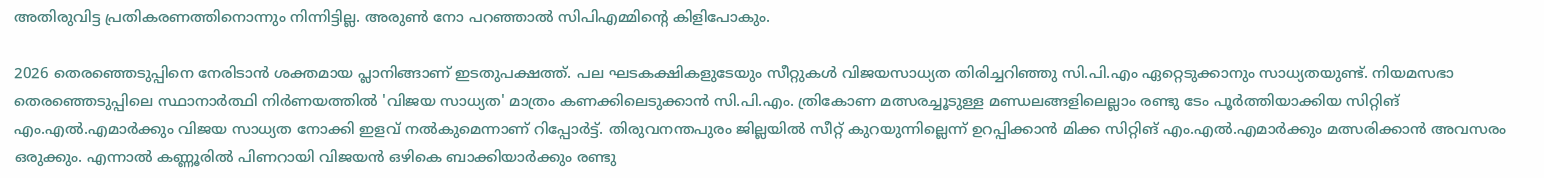അതിരുവിട്ട പ്രതികരണത്തിനൊന്നും നിന്നിട്ടില്ല. അരുണ്‍ നോ പറഞ്ഞാല്‍ സിപിഎമ്മിന്റെ കിളിപോകും.

2026 തെരഞ്ഞെടുപ്പിനെ നേരിടാന്‍ ശക്തമായ പ്ലാനിങ്ങാണ് ഇടതുപക്ഷത്ത്. പല ഘടകക്ഷികളുടേയും സീറ്റുകള്‍ വിജയസാധ്യത തിരിച്ചറിഞ്ഞു സി.പി.എം ഏറ്റെടുക്കാനും സാധ്യതയുണ്ട്. നിയമസഭാ തെരഞ്ഞെടുപ്പിലെ സ്ഥാനാര്‍ത്ഥി നിര്‍ണയത്തില്‍ 'വിജയ സാധ്യത' മാത്രം കണക്കിലെടുക്കാന്‍ സി.പി.എം. ത്രികോണ മത്സരച്ചൂടുള്ള മണ്ഡലങ്ങളിലെല്ലാം രണ്ടു ടേം പൂര്‍ത്തിയാക്കിയ സിറ്റിങ് എം.എല്‍.എമാര്‍ക്കും വിജയ സാധ്യത നോക്കി ഇളവ് നല്‍കുമെന്നാണ് റിപ്പോര്‍ട്ട്. തിരുവനന്തപുരം ജില്ലയില്‍ സീറ്റ് കുറയുന്നില്ലെന്ന് ഉറപ്പിക്കാന്‍ മിക്ക സിറ്റിങ് എം.എല്‍.എമാര്‍ക്കും മത്സരിക്കാന്‍ അവസരം ഒരുക്കും. എന്നാല്‍ കണ്ണൂരില്‍ പിണറായി വിജയന്‍ ഒഴികെ ബാക്കിയാര്‍ക്കും രണ്ടു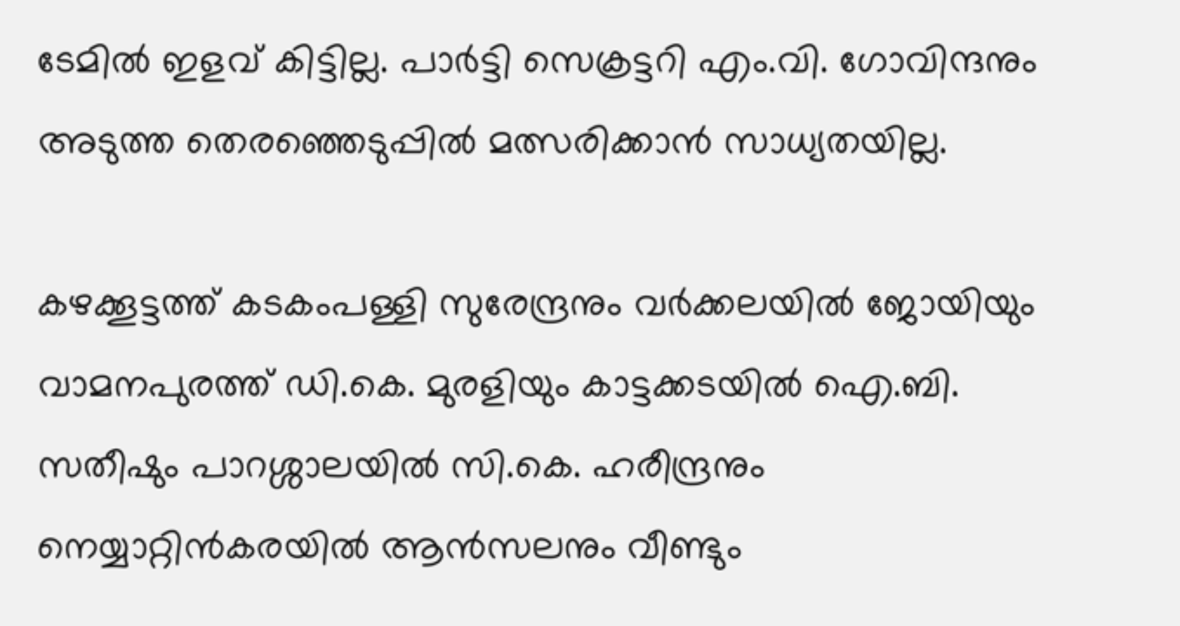ടേമില്‍ ഇളവ് കിട്ടില്ല. പാര്‍ട്ടി സെക്രട്ടറി എം.വി. ഗോവിന്ദനും അടുത്ത തെരഞ്ഞെടുപ്പില്‍ മത്സരിക്കാന്‍ സാധ്യതയില്ല.

കഴക്കൂട്ടത്ത് കടകംപള്ളി സുരേന്ദ്രനും വര്‍ക്കലയില്‍ ജോയിയും വാമനപുരത്ത് ഡി.കെ. മുരളിയും കാട്ടക്കടയില്‍ ഐ.ബി. സതീഷും പാറശ്ശാലയില്‍ സി.കെ. ഹരീന്ദ്രനും നെയ്യാറ്റിന്‍കരയില്‍ ആന്‍സലനും വീണ്ടും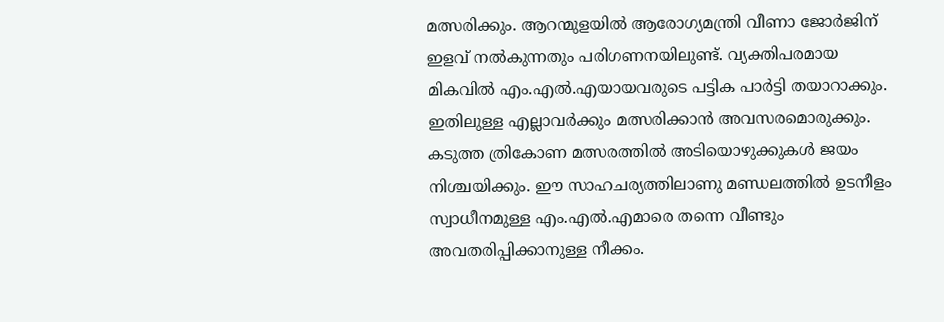മത്സരിക്കും. ആറന്മുളയില്‍ ആരോഗ്യമന്ത്രി വീണാ ജോര്‍ജിന് ഇളവ് നല്‍കുന്നതും പരിഗണനയിലുണ്ട്. വ്യക്തിപരമായ മികവില്‍ എം.എല്‍.എയായവരുടെ പട്ടിക പാര്‍ട്ടി തയാറാക്കും. ഇതിലുള്ള എല്ലാവര്‍ക്കും മത്സരിക്കാന്‍ അവസരമൊരുക്കും. കടുത്ത ത്രികോണ മത്സരത്തില്‍ അടിയൊഴുക്കുകള്‍ ജയം നിശ്ചയിക്കും. ഈ സാഹചര്യത്തിലാണു മണ്ഡലത്തില്‍ ഉടനീളം സ്വാധീനമുള്ള എം.എല്‍.എമാരെ തന്നെ വീണ്ടും അവതരിപ്പിക്കാനുള്ള നീക്കം.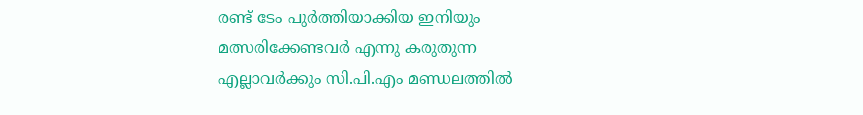രണ്ട് ടേം പുര്‍ത്തിയാക്കിയ ഇനിയും മത്സരിക്കേണ്ടവര്‍ എന്നു കരുതുന്ന എല്ലാവര്‍ക്കും സി.പി.എം മണ്ഡലത്തില്‍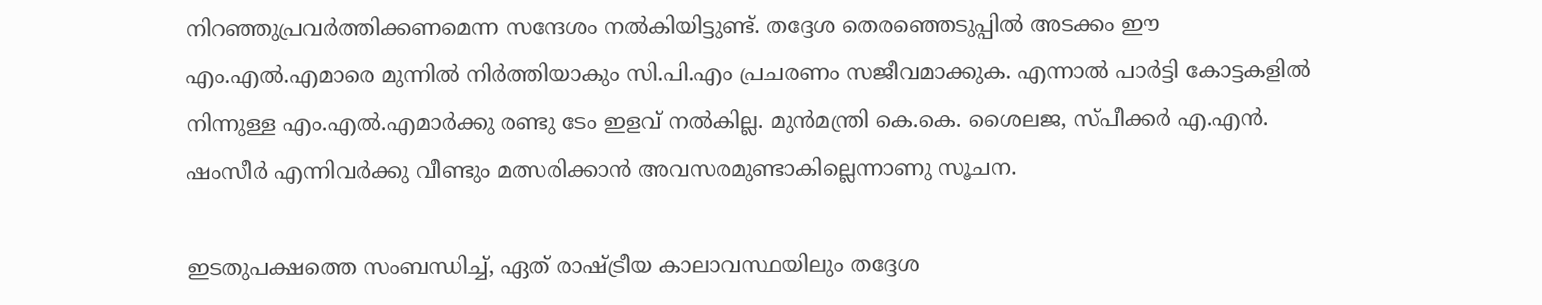നിറഞ്ഞുപ്രവര്‍ത്തിക്കണമെന്ന സന്ദേശം നല്‍കിയിട്ടുണ്ട്. തദ്ദേശ തെരഞ്ഞെടുപ്പില്‍ അടക്കം ഈ എം.എല്‍.എമാരെ മുന്നില്‍ നിര്‍ത്തിയാകും സി.പി.എം പ്രചരണം സജീവമാക്കുക. എന്നാല്‍ പാര്‍ട്ടി കോട്ടകളില്‍ നിന്നുള്ള എം.എല്‍.എമാര്‍ക്കു രണ്ടു ടേം ഇളവ് നല്‍കില്ല. മുന്‍മന്ത്രി കെ.കെ. ശൈലജ, സ്പീക്കര്‍ എ.എന്‍. ഷംസീര്‍ എന്നിവര്‍ക്കു വീണ്ടും മത്സരിക്കാന്‍ അവസരമുണ്ടാകില്ലെന്നാണു സൂചന.

ഇടതുപക്ഷത്തെ സംബന്ധിച്ച്, ഏത് രാഷ്ട്രീയ കാലാവസ്ഥയിലും തദ്ദേശ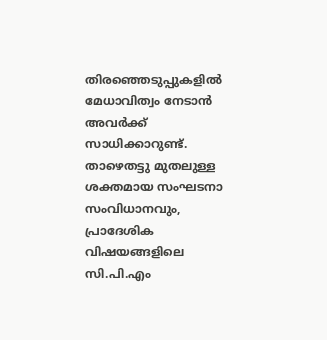തിരഞ്ഞെടുപ്പുകളില്‍ മേധാവിത്വം നേടാന്‍ അവര്‍ക്ക് സാധിക്കാറുണ്ട്. താഴെതട്ടു മുതലുള്ള ശക്തമായ സംഘടനാ സംവിധാനവും, പ്രാദേശിക വിഷയങ്ങളിലെ സി.പി.എം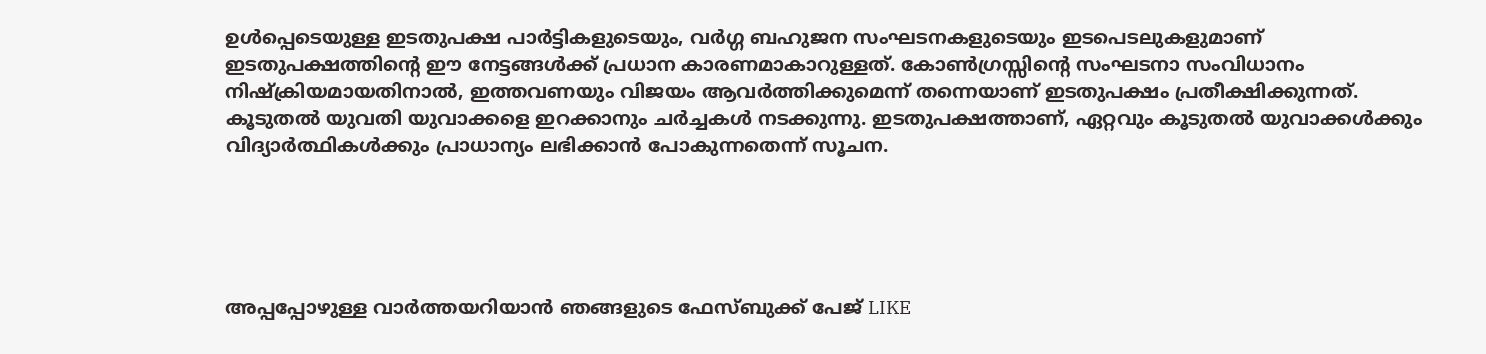ഉള്‍പ്പെടെയുള്ള ഇടതുപക്ഷ പാര്‍ട്ടികളുടെയും, വര്‍ഗ്ഗ ബഹുജന സംഘടനകളുടെയും ഇടപെടലുകളുമാണ് ഇടതുപക്ഷത്തിന്റെ ഈ നേട്ടങ്ങള്‍ക്ക് പ്രധാന കാരണമാകാറുള്ളത്. കോണ്‍ഗ്രസ്സിന്റെ സംഘടനാ സംവിധാനം നിഷ്‌ക്രിയമായതിനാല്‍, ഇത്തവണയും വിജയം ആവര്‍ത്തിക്കുമെന്ന് തന്നെയാണ് ഇടതുപക്ഷം പ്രതീക്ഷിക്കുന്നത്. കൂടുതല്‍ യുവതി യുവാക്കളെ ഇറക്കാനും ചര്‍ച്ചകള്‍ നടക്കുന്നു. ഇടതുപക്ഷത്താണ്, ഏറ്റവും കൂടുതല്‍ യുവാക്കള്‍ക്കും വിദ്യാര്‍ത്ഥികള്‍ക്കും പ്രാധാന്യം ലഭിക്കാന്‍ പോകുന്നതെന്ന് സൂചന.





അപ്പപ്പോഴുള്ള വാര്‍ത്തയറിയാന്‍ ഞങ്ങളുടെ ഫേസ്‌ബുക്ക്‌ പേജ് LIKE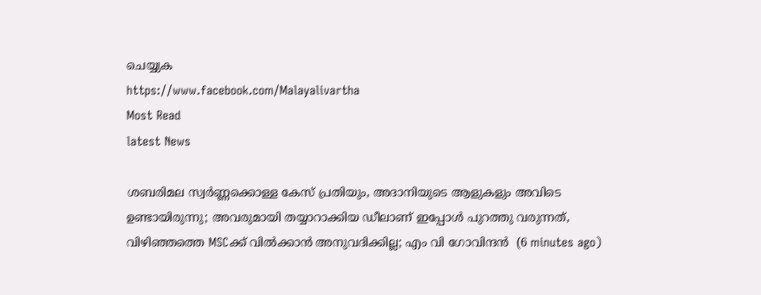ചെയ്യുക
https://www.facebook.com/Malayalivartha
Most Read
latest News

ശബരിമല സ്വർണ്ണക്കൊള്ള കേസ് പ്രതിയും, അദാനിയുടെ ആളുകളും അവിടെ ഉണ്ടായിരുന്നു; അവരുമായി തയ്യാറാക്കിയ ഡീലാണ് ഇപ്പോൾ പുറത്തു വരുന്നത്, വിഴിഞ്ഞത്തെ MSCക്ക് വിൽക്കാൻ അനുവദിക്കില്ല; എം വി ഗോവിന്ദൻ  (6 minutes ago)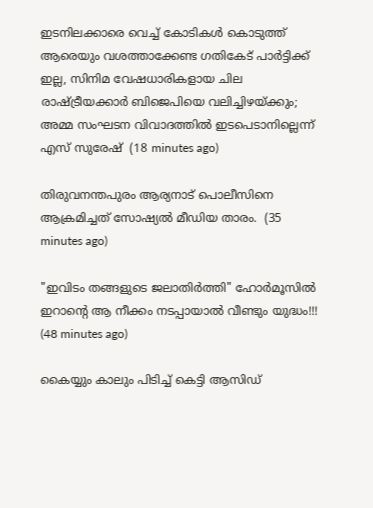ഇടനിലക്കാരെ വെച്ച് കോടികൾ കൊടുത്ത് ആരെയും വശത്താക്കേണ്ട ഗതികേട് പാർട്ടിക്ക് ഇല്ല, സിനിമ വേഷധാരികളായ ചില രാഷ്ട്രീയക്കാർ ബിജെപിയെ വലിച്ചിഴയ്ക്കും; അമ്മ സംഘടന വിവാദത്തിൽ ഇടപെടാനില്ലെന്ന് എസ് സുരേഷ്  (18 minutes ago)

തിരുവനന്തപുരം ആര്യനാട് പൊലീസിനെ ആക്രമിച്ചത് സോഷ്യൽ മീഡിയ താരം.  (35 minutes ago)

"ഇവിടം തങ്ങളുടെ ജലാതിർത്തി" ഹോർമൂസിൽ ഇറാന്റെ ആ നീക്കം നടപ്പായാൽ വീണ്ടും യുദ്ധം!!!  (48 minutes ago)

കൈയ്യും കാലും പിടിച്ച് കെട്ടി ആസിഡ്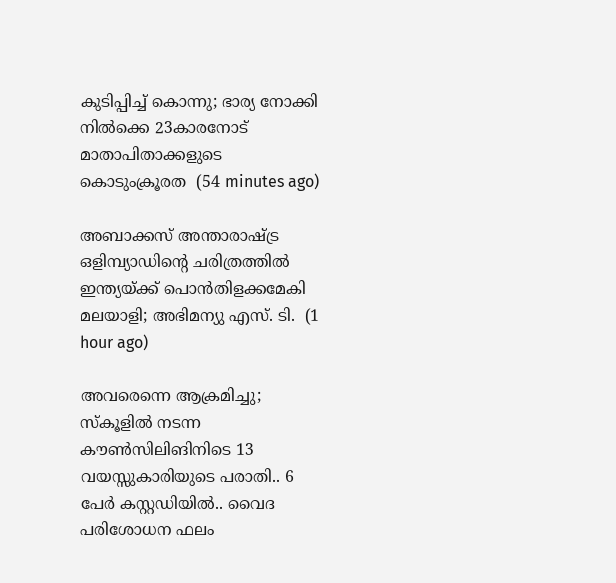കുടിപ്പിച്ച് കൊന്നു; ഭാര്യ നോക്കി നിൽക്കെ 23കാരനോട് മാതാപിതാക്കളുടെ കൊടുംക്രൂരത  (54 minutes ago)

അബാക്കസ് അന്താരാഷ്ട്ര ഒളിമ്പ്യാഡിന്റെ ചരിത്രത്തിൽ ഇന്ത്യയ്ക്ക് പൊൻതിളക്കമേകി മലയാളി; അഭിമന്യു എസ്. ടി.  (1 hour ago)

അവരെന്നെ ആക്രമിച്ചു; സ്കൂളിൽ നടന്ന കൗൺസിലിങിനിടെ 13 വയസ്സുകാരിയുടെ പരാതി.. 6 പേർ കസ്റ്റഡിയിൽ.. വൈദ പരിശോധന ഫലം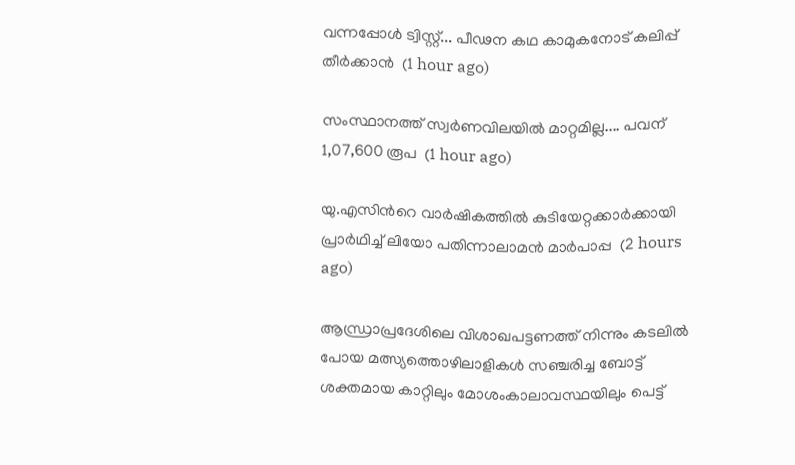വന്നപ്പോൾ ട്വിസ്റ്റ്... പീഢന കഥ കാമുകനോട് കലിപ്പ് തീർക്കാൻ  (1 hour ago)

സംസ്ഥാനത്ത് സ്വർണവിലയിൽ മാറ്റമില്ല.... പവന് 1,07,600 രൂപ  (1 hour ago)

യു.എസിൻറെ വാർഷികത്തിൽ കുടിയേറ്റക്കാർക്കായി പ്രാർഥിച്ച് ലിയോ പതിന്നാലാമൻ മാർപാപ്പ  (2 hours ago)

ആന്ധ്രാപ്രദേശിലെ വിശാഖപട്ടണത്ത് നിന്നും കടലിൽ പോയ മത്സ്യത്തൊഴിലാളികൾ സഞ്ചരിച്ച ബോട്ട് ശക്തമായ കാറ്റിലും മോശംകാലാവസ്ഥയിലും പെട്ട്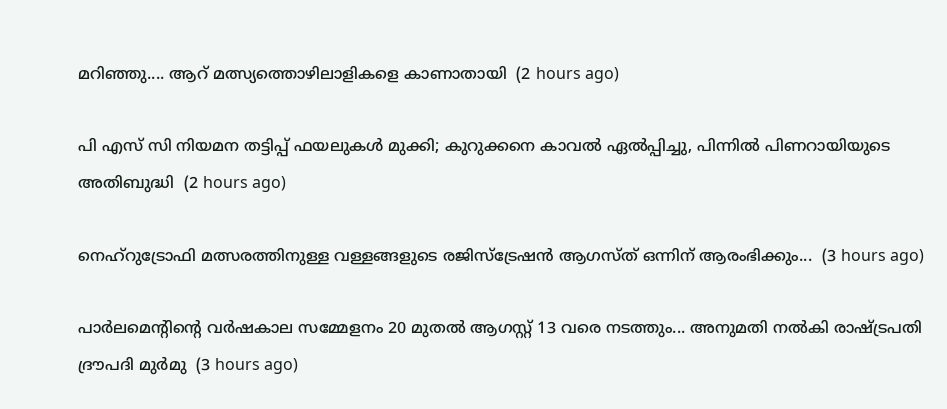മറിഞ്ഞു.... ആറ് മത്സ്യത്തൊഴിലാളികളെ കാണാതായി  (2 hours ago)

പി എസ് സി നിയമന തട്ടിപ്പ് ഫയലുകൾ മുക്കി; കുറുക്കനെ കാവൽ ഏൽപ്പിച്ചു, പിന്നിൽ പിണറായിയുടെ അതിബുദ്ധി  (2 hours ago)

നെഹ്റുട്രോഫി മത്സരത്തിനുള്ള വള്ളങ്ങളുടെ രജിസ്ട്രേഷൻ ആഗസ്ത്‌ ഒന്നിന്‌ ആരംഭിക്കും...  (3 hours ago)

പാർലമെന്റിന്റെ വർഷകാല സമ്മേളനം 20 മുതൽ ആഗസ്റ്റ് 13 വരെ നടത്തും... അനുമതി നൽകി രാഷ്ട്രപതി ദ്രൗപദി മുർമു  (3 hours ago)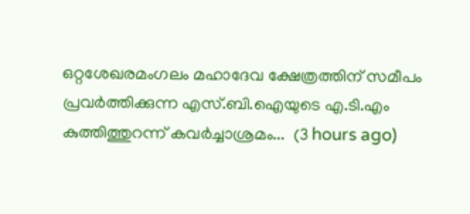ഒറ്റശേഖരമംഗലം മഹാദേവ ക്ഷേത്രത്തിന് സമീപം പ്രവർത്തിക്കുന്ന എസ്.ബി.ഐയുടെ എ.ടി.എം കുത്തിത്തുറന്ന് കവർച്ചാശ്രമം...  (3 hours ago)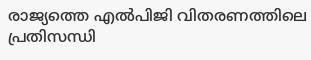രാജ്യത്തെ എല്‍പിജി വിതരണത്തിലെ പ്രതിസന്ധി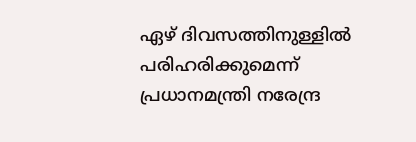ഏഴ് ദിവസത്തിനുള്ളില്‍ പരിഹരിക്കുമെന്ന് പ്രധാനമന്ത്രി നരേന്ദ്ര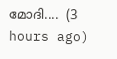മോദി....  (3 hours ago)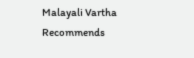Malayali Vartha Recommends